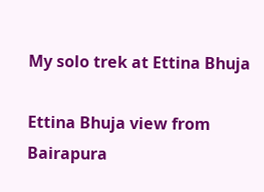My solo trek at Ettina Bhuja

Ettina Bhuja view from Bairapura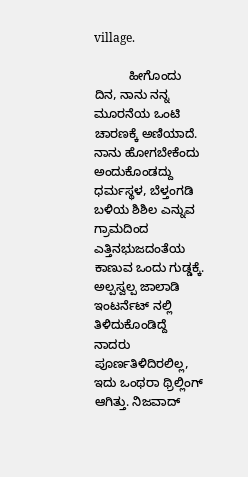village.

          ಹೀಗೊಂದು ದಿನ, ನಾನು ನನ್ನ ಮೂರನೆಯ ಒಂಟಿ ಚಾರಣಕ್ಕೆ ಅಣಿಯಾದೆ. ನಾನು ಹೋಗಬೇಕೆಂದು ಅಂದುಕೊಂಡದ್ದು ಧರ್ಮಸ್ಥಳ, ಬೆಳ್ತಂಗಡಿ ಬಳಿಯ ಶಿಶಿಲ ಎನ್ನುವ ಗ್ರಾಮದಿಂದ ಎತ್ತಿನಭುಜದಂತೆಯ ಕಾಣುವ ಒಂದು ಗುಡ್ಡಕ್ಕೆ. ಅಲ್ಪಸ್ವಲ್ಪ ಜಾಲಾಡಿ ಇಂಟರ್ನೆಟ್ ನಲ್ಲಿ ತಿಳಿದುಕೊಂಡಿದ್ದೆ ನಾದರು ಪೂರ್ಣತಿಳಿದಿರಲಿಲ್ಲ, ಇದು ಒಂಥರಾ ಥ್ರಿಲ್ಲಿಂಗ್ ಆಗಿತ್ತು. ನಿಜವಾದ್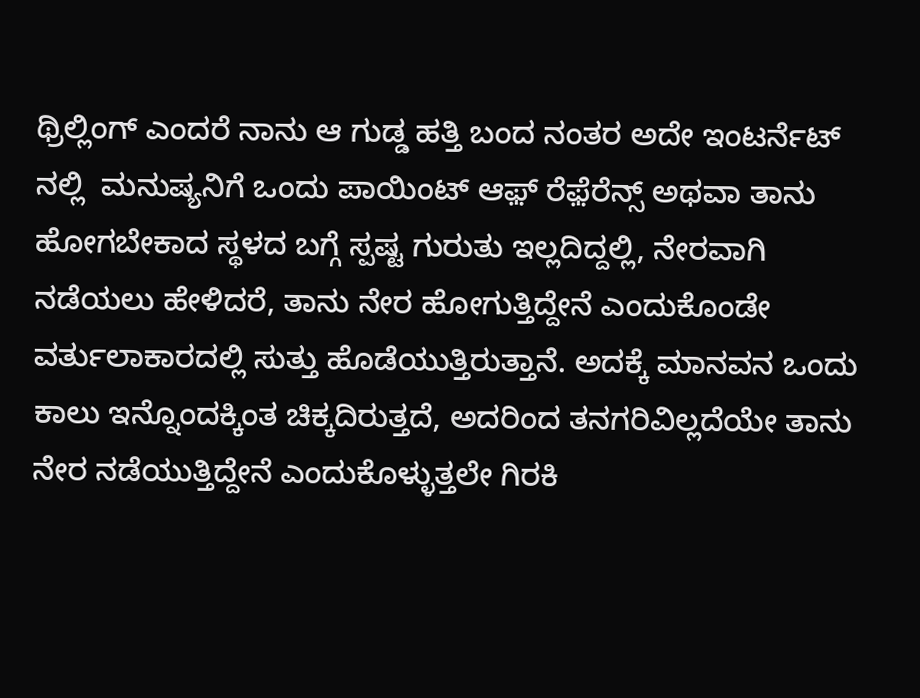ಥ್ರಿಲ್ಲಿಂಗ್ ಎಂದರೆ ನಾನು ಆ ಗುಡ್ಡ ಹತ್ತಿ ಬಂದ ನಂತರ ಅದೇ ಇಂಟರ್ನೆಟ್ ನಲ್ಲಿ  ಮನುಷ್ಯನಿಗೆ ಒಂದು ಪಾಯಿಂಟ್ ಆಫ಼್ ರೆಫ಼ೆರೆನ್ಸ್ ಅಥವಾ ತಾನು ಹೋಗಬೇಕಾದ ಸ್ಥಳದ ಬಗ್ಗೆ ಸ್ಪಷ್ಟ ಗುರುತು ಇಲ್ಲದಿದ್ದಲ್ಲಿ, ನೇರವಾಗಿ ನಡೆಯಲು ಹೇಳಿದರೆ, ತಾನು ನೇರ ಹೋಗುತ್ತಿದ್ದೇನೆ ಎಂದುಕೊಂಡೇ ವರ್ತುಲಾಕಾರದಲ್ಲಿ ಸುತ್ತು ಹೊಡೆಯುತ್ತಿರುತ್ತಾನೆ. ಅದಕ್ಕೆ ಮಾನವನ ಒಂದು ಕಾಲು ಇನ್ನೊಂದಕ್ಕಿಂತ ಚಿಕ್ಕದಿರುತ್ತದೆ, ಅದರಿಂದ ತನಗರಿವಿಲ್ಲದೆಯೇ ತಾನು ನೇರ ನಡೆಯುತ್ತಿದ್ದೇನೆ ಎಂದುಕೊಳ್ಳುತ್ತಲೇ ಗಿರಕಿ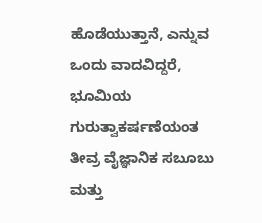ಹೊಡೆಯುತ್ತಾನೆ, ಎನ್ನುವ ಒಂದು ವಾದವಿದ್ದರೆ, ಭೂಮಿಯ ಗುರುತ್ವಾಕರ್ಷಣೆಯಂತ ತೀವ್ರ ವೈಜ್ಞಾನಿಕ ಸಬೂಬು ಮತ್ತು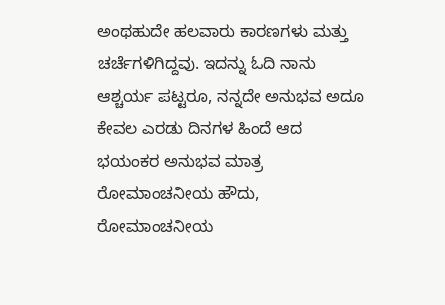ಅಂಥಹುದೇ ಹಲವಾರು ಕಾರಣಗಳು ಮತ್ತು ಚರ್ಚೆಗಳಿಗಿದ್ದವು. ಇದನ್ನು ಓದಿ ನಾನು ಆಶ್ಚರ್ಯ ಪಟ್ಟರೂ, ನನ್ನದೇ ಅನುಭವ ಅದೂ ಕೇವಲ ಎರಡು ದಿನಗಳ ಹಿಂದೆ ಆದ ಭಯಂಕರ ಅನುಭವ ಮಾತ್ರ ರೋಮಾಂಚನೀಯ ಹೌದು, ರೋಮಾಂಚನೀಯ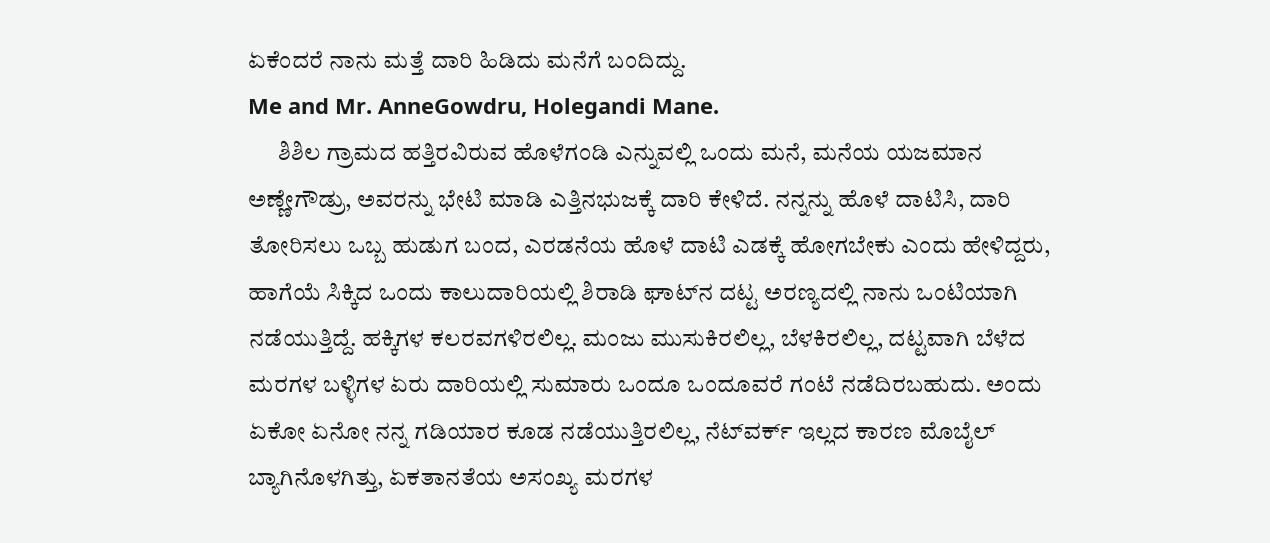ಏಕೆಂದರೆ ನಾನು ಮತ್ತೆ ದಾರಿ ಹಿಡಿದು ಮನೆಗೆ ಬಂದಿದ್ದು.
Me and Mr. AnneGowdru, Holegandi Mane.
      ಶಿಶಿಲ ಗ್ರಾಮದ ಹತ್ತಿರವಿರುವ ಹೊಳೆಗಂಡಿ ಎನ್ನುವಲ್ಲಿ ಒಂದು ಮನೆ, ಮನೆಯ ಯಜಮಾನ ಅಣ್ಣೇಗೌಡ್ರು, ಅವರನ್ನು ಭೇಟಿ ಮಾಡಿ ಎತ್ತಿನಭುಜಕ್ಕೆ ದಾರಿ ಕೇಳಿದೆ. ನನ್ನನ್ನು ಹೊಳೆ ದಾಟಿಸಿ, ದಾರಿ ತೋರಿಸಲು ಒಬ್ಬ ಹುಡುಗ ಬಂದ, ಎರಡನೆಯ ಹೊಳೆ ದಾಟಿ ಎಡಕ್ಕೆ ಹೋಗಬೇಕು ಎಂದು ಹೇಳಿದ್ದರು, ಹಾಗೆಯೆ ಸಿಕ್ಕಿದ ಒಂದು ಕಾಲುದಾರಿಯಲ್ಲಿ ಶಿರಾಡಿ ಘಾಟ್‌ನ ದಟ್ಟ ಅರಣ್ಯದಲ್ಲಿ ನಾನು ಒಂಟಿಯಾಗಿ ನಡೆಯುತ್ತಿದ್ದೆ. ಹಕ್ಕಿಗಳ ಕಲರವಗಳಿರಲಿಲ್ಲ. ಮಂಜು ಮುಸುಕಿರಲಿಲ್ಲ, ಬೆಳಕಿರಲಿಲ್ಲ, ದಟ್ಟವಾಗಿ ಬೆಳೆದ ಮರಗಳ ಬಳ್ಳಿಗಳ ಏರು ದಾರಿಯಲ್ಲಿ ಸುಮಾರು ಒಂದೂ ಒಂದೂವರೆ ಗಂಟೆ ನಡೆದಿರಬಹುದು. ಅಂದು ಏಕೋ ಏನೋ ನನ್ನ ಗಡಿಯಾರ ಕೂಡ ನಡೆಯುತ್ತಿರಲಿಲ್ಲ, ನೆಟ್‌ವರ್ಕ್ ಇಲ್ಲದ ಕಾರಣ ಮೊಬೈಲ್ ಬ್ಯಾಗಿನೊಳಗಿತ್ತು, ಏಕತಾನತೆಯ ಅಸಂಖ್ಯ ಮರಗಳ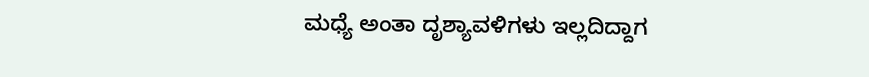ಮಧ್ಯೆ ಅಂತಾ ದೃಶ್ಯಾವಳಿಗಳು ಇಲ್ಲದಿದ್ದಾಗ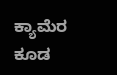ಕ್ಯಾಮೆರ ಕೂಡ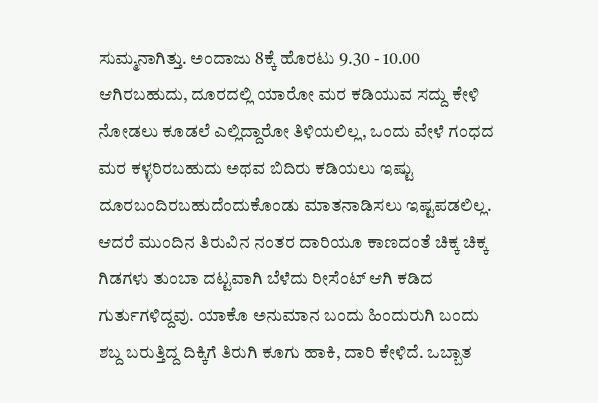ಸುಮ್ಮನಾಗಿತ್ತು. ಅಂದಾಜು 8ಕ್ಕೆ ಹೊರಟು 9.30 - 10.00 ಆಗಿರಬಹುದು, ದೂರದಲ್ಲಿ ಯಾರೋ ಮರ ಕಡಿಯುವ ಸದ್ದು ಕೇಳಿ ನೋಡಲು ಕೂಡಲೆ ಎಲ್ಲಿದ್ದಾರೋ ತಿಳಿಯಲಿಲ್ಲ, ಒಂದು ವೇಳೆ ಗಂಧದ ಮರ ಕಳ್ಳರಿರಬಹುದು ಅಥವ ಬಿದಿರು ಕಡಿಯಲು ಇಷ್ಟು ದೂರಬಂದಿರಬಹುದೆಂದುಕೊಂಡು ಮಾತನಾಡಿಸಲು ಇಷ್ಟಪಡಲಿಲ್ಲ. ಆದರೆ ಮುಂದಿನ ತಿರುವಿನ ನಂತರ ದಾರಿಯೂ ಕಾಣದಂತೆ ಚಿಕ್ಕ ಚಿಕ್ಕ ಗಿಡಗಳು ತುಂಬಾ ದಟ್ಟವಾಗಿ ಬೆಳೆದು ರೀಸೆಂಟ್ ಆಗಿ ಕಡಿದ ಗುರ್ತುಗಳಿದ್ದವು. ಯಾಕೊ ಅನುಮಾನ ಬಂದು ಹಿಂದುರುಗಿ ಬಂದು ಶಬ್ದ ಬರುತ್ತಿದ್ದ ದಿಕ್ಕಿಗೆ ತಿರುಗಿ ಕೂಗು ಹಾಕಿ, ದಾರಿ ಕೇಳಿದೆ. ಒಬ್ಬಾತ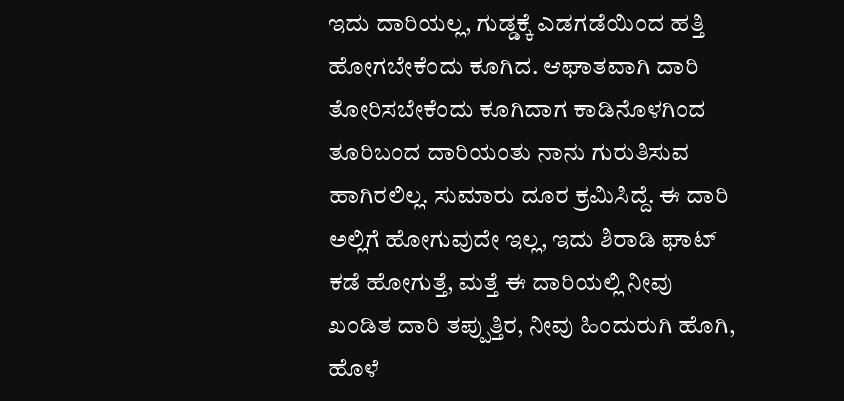ಇದು ದಾರಿಯಲ್ಲ, ಗುಡ್ಡಕ್ಕೆ ಎಡಗಡೆಯಿಂದ ಹತ್ತಿ ಹೋಗಬೇಕೆಂದು ಕೂಗಿದ. ಆಘಾತವಾಗಿ ದಾರಿ ತೋರಿಸಬೇಕೆಂದು ಕೂಗಿದಾಗ ಕಾಡಿನೊಳಗಿಂದ  ತೂರಿಬಂದ ದಾರಿಯಂತು ನಾನು ಗುರುತಿಸುವ ಹಾಗಿರಲಿಲ್ಲ. ಸುಮಾರು ದೂರ ಕ್ರಮಿಸಿದ್ದೆ. ಈ ದಾರಿ ಅಲ್ಲಿಗೆ ಹೋಗುವುದೇ ಇಲ್ಲ, ಇದು ಶಿರಾಡಿ ಘಾಟ್ ಕಡೆ ಹೋಗುತ್ತೆ, ಮತ್ತೆ ಈ ದಾರಿಯಲ್ಲಿ ನೀವು ಖಂಡಿತ ದಾರಿ ತಪ್ಪುತ್ತಿರ, ನೀವು ಹಿಂದುರುಗಿ ಹೊಗಿ, ಹೊಳೆ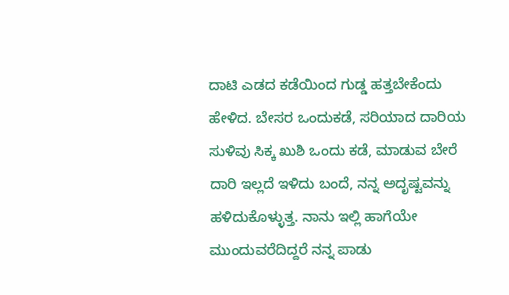ದಾಟಿ ಎಡದ ಕಡೆಯಿಂದ ಗುಡ್ಡ ಹತ್ತಬೇಕೆಂದು ಹೇಳಿದ. ಬೇಸರ ಒಂದುಕಡೆ, ಸರಿಯಾದ ದಾರಿಯ ಸುಳಿವು ಸಿಕ್ಕ ಖುಶಿ ಒಂದು ಕಡೆ, ಮಾಡುವ ಬೇರೆ ದಾರಿ ಇಲ್ಲದೆ ಇಳಿದು ಬಂದೆ, ನನ್ನ ಅದೃಷ್ಟವನ್ನು ಹಳಿದುಕೊಳ್ಳುತ್ತ. ನಾನು ಇಲ್ಲಿ ಹಾಗೆಯೇ ಮುಂದುವರೆದಿದ್ದರೆ ನನ್ನ ಪಾಡು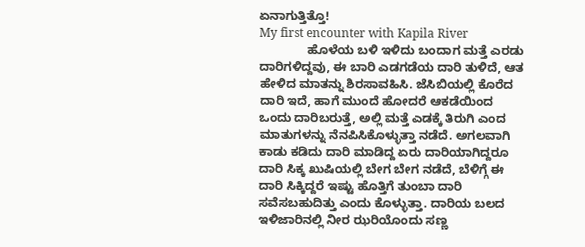ಏನಾಗುತ್ತಿತ್ತೊ!
My first encounter with Kapila River
              ಹೊಳೆಯ ಬಳಿ ಇಳಿದು ಬಂದಾಗ ಮತ್ತೆ ಎರಡು ದಾರಿಗಳಿದ್ದವು, ಈ ಬಾರಿ ಎಡಗಡೆಯ ದಾರಿ ತುಳಿದೆ, ಆತ ಹೇಳಿದ ಮಾತನ್ನು ಶಿರಸಾವಹಿಸಿ. ಜೆಸಿಬಿಯಲ್ಲಿ ಕೊರೆದ ದಾರಿ ಇದೆ, ಹಾಗೆ ಮುಂದೆ ಹೋದರೆ ಆಕಡೆಯಿಂದ ಒಂದು ದಾರಿಬರುತ್ತೆ, ಅಲ್ಲಿ ಮತ್ತೆ ಎಡಕ್ಕೆ ತಿರುಗಿ ಎಂದ ಮಾತುಗಳನ್ನು ನೆನಪಿಸಿಕೊಳ್ಳುತ್ತಾ ನಡೆದೆ. ಅಗಲವಾಗಿ ಕಾಡು ಕಡಿದು ದಾರಿ ಮಾಡಿದ್ದ ಏರು ದಾರಿಯಾಗಿದ್ದರೂ ದಾರಿ ಸಿಕ್ಕ ಖುಷಿಯಲ್ಲಿ ಬೇಗ ಬೇಗ ನಡೆದೆ, ಬೆಳಿಗ್ಗೆ ಈ ದಾರಿ ಸಿಕ್ಕಿದ್ದರೆ ಇಷ್ಟು ಹೊತ್ತಿಗೆ ತುಂಬಾ ದಾರಿ ಸವೆಸಬಹುದಿತ್ತು ಎಂದು ಕೊಳ್ಳುತ್ತಾ. ದಾರಿಯ ಬಲದ ಇಳಿಜಾರಿನಲ್ಲಿ ನೀರ ಝರಿಯೊಂದು ಸಣ್ಣ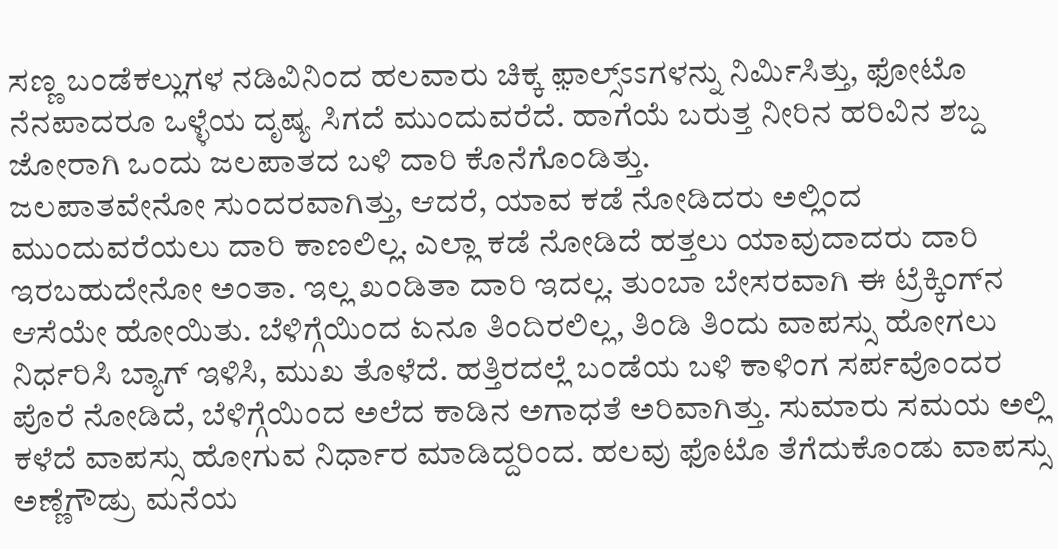ಸಣ್ಣ ಬಂಡೆಕಲ್ಲುಗಳ ನಡಿವಿನಿಂದ ಹಲವಾರು ಚಿಕ್ಕ ಫ಼ಾಲ್ಸ್ಽಽಗಳನ್ನು ನಿರ್ಮಿಸಿತ್ತು, ಫೋಟೊ ನೆನಪಾದರೂ ಒಳ್ಳೆಯ ದೃಷ್ಯ ಸಿಗದೆ ಮುಂದುವರೆದೆ. ಹಾಗೆಯೆ ಬರುತ್ತ ನೀರಿನ ಹರಿವಿನ ಶಬ್ದ ಜೋರಾಗಿ ಒಂದು ಜಲಪಾತದ ಬಳಿ ದಾರಿ ಕೊನೆಗೊಂಡಿತ್ತು.
ಜಲಪಾತವೇನೋ ಸುಂದರವಾಗಿತ್ತು, ಆದರೆ, ಯಾವ ಕಡೆ ನೋಡಿದರು ಅಲ್ಲಿಂದ ಮುಂದುವರೆಯಲು ದಾರಿ ಕಾಣಲಿಲ್ಲ. ಎಲ್ಲಾ ಕಡೆ ನೋಡಿದೆ ಹತ್ತಲು ಯಾವುದಾದರು ದಾರಿ ಇರಬಹುದೇನೋ ಅಂತಾ. ಇಲ್ಲ ಖಂಡಿತಾ ದಾರಿ ಇದಲ್ಲ. ತುಂಬಾ ಬೇಸರವಾಗಿ ಈ ಟ್ರೆಕ್ಕಿಂಗ್‌ನ ಆಸೆಯೇ ಹೋಯಿತು. ಬೆಳಿಗ್ಗೆಯಿಂದ ಏನೂ ತಿಂದಿರಲಿಲ್ಲ, ತಿಂಡಿ ತಿಂದು ವಾಪಸ್ಸು ಹೋಗಲು ನಿರ್ಧರಿಸಿ ಬ್ಯಾಗ್ ಇಳಿಸಿ, ಮುಖ ತೊಳೆದೆ. ಹತ್ತಿರದಲ್ಲೆ ಬಂಡೆಯ ಬಳಿ ಕಾಳಿಂಗ ಸರ್ಪವೊಂದರ ಪೊರೆ ನೋಡಿದೆ, ಬೆಳಿಗ್ಗೆಯಿಂದ ಅಲೆದ ಕಾಡಿನ ಅಗಾಧತೆ ಅರಿವಾಗಿತ್ತು. ಸುಮಾರು ಸಮಯ ಅಲ್ಲಿ ಕಳೆದೆ ವಾಪಸ್ಸು ಹೋಗುವ ನಿರ್ಧಾರ ಮಾಡಿದ್ದರಿಂದ. ಹಲವು ಫೊಟೊ ತೆಗೆದುಕೊಂಡು ವಾಪಸ್ಸು ಅಣ್ಣೆಗೌಡ್ರು ಮನೆಯ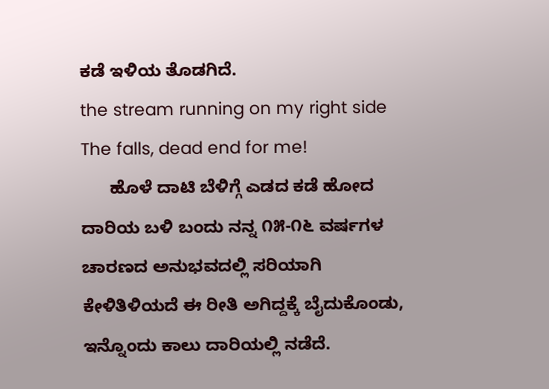ಕಡೆ ಇಳಿಯ ತೊಡಗಿದೆ.
the stream running on my right side
The falls, dead end for me!
      ಹೊಳೆ ದಾಟಿ ಬೆಳಿಗ್ಗೆ ಎಡದ ಕಡೆ ಹೋದ ದಾರಿಯ ಬಳಿ ಬಂದು ನನ್ನ ೧೫-೧೬ ವರ್ಷಗಳ ಚಾರಣದ ಅನುಭವದಲ್ಲಿ ಸರಿಯಾಗಿ ಕೇಳಿತಿಳಿಯದೆ ಈ ರೀತಿ ಅಗಿದ್ದಕ್ಕೆ ಬೈದುಕೊಂಡು, ಇನ್ನೊಂದು ಕಾಲು ದಾರಿಯಲ್ಲಿ ನಡೆದೆ.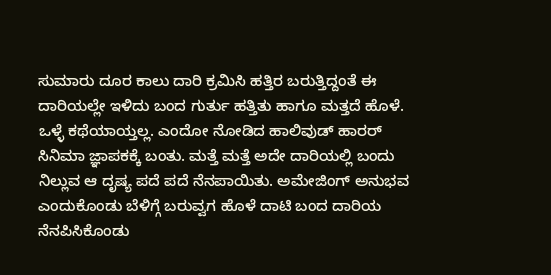ಸುಮಾರು ದೂರ ಕಾಲು ದಾರಿ ಕ್ರಮಿಸಿ ಹತ್ತಿರ ಬರುತ್ತಿದ್ದಂತೆ ಈ ದಾರಿಯಲ್ಲೇ ಇಳಿದು ಬಂದ ಗುರ್ತು ಹತ್ತಿತು ಹಾಗೂ ಮತ್ತದೆ ಹೊಳೆ. ಒಳ್ಳೆ ಕಥೆಯಾಯ್ತಲ್ಲ. ಎಂದೋ ನೋಡಿದ ಹಾಲಿವುಡ್ ಹಾರರ್ ಸಿನಿಮಾ ಜ್ಞಾಪಕಕ್ಕೆ ಬಂತು. ಮತ್ತೆ ಮತ್ತೆ ಅದೇ ದಾರಿಯಲ್ಲಿ ಬಂದು ನಿಲ್ಲುವ ಆ ದೃಷ್ಯ ಪದೆ ಪದೆ ನೆನಪಾಯಿತು. ಅಮೇಜಿಂಗ್ ಅನುಭವ ಎಂದುಕೊಂಡು ಬೆಳಿಗ್ಗೆ ಬರುವ್ವಗ ಹೊಳೆ ದಾಟಿ ಬಂದ ದಾರಿಯ ನೆನಪಿಸಿಕೊಂಡು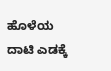ಹೊಳೆಯ ದಾಟಿ ಎಡಕ್ಕೆ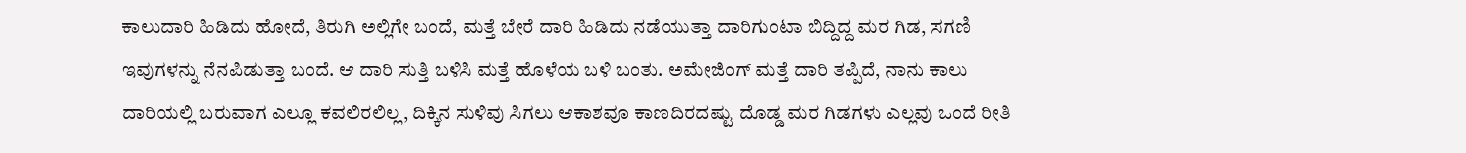ಕಾಲುದಾರಿ ಹಿಡಿದು ಹೋದೆ, ತಿರುಗಿ ಅಲ್ಲಿಗೇ ಬಂದೆ, ಮತ್ತೆ ಬೇರೆ ದಾರಿ ಹಿಡಿದು ನಡೆಯುತ್ತಾ ದಾರಿಗುಂಟಾ ಬಿದ್ದಿದ್ದ ಮರ ಗಿಡ, ಸಗಣಿ ಇವುಗಳನ್ನು ನೆನಪಿಡುತ್ತಾ ಬಂದೆ. ಆ ದಾರಿ ಸುತ್ತಿ ಬಳಿಸಿ ಮತ್ತೆ ಹೊಳೆಯ ಬಳಿ ಬಂತು. ಅಮೇಜಿಂಗ್ ಮತ್ತೆ ದಾರಿ ತಪ್ಪಿದೆ, ನಾನು ಕಾಲು ದಾರಿಯಲ್ಲಿ ಬರುವಾಗ ಎಲ್ಲೂ ಕವಲಿರಲಿಲ್ಲ, ದಿಕ್ಕಿನ ಸುಳಿವು ಸಿಗಲು ಆಕಾಶವೂ ಕಾಣದಿರದಷ್ಟು ದೊಡ್ಡ ಮರ ಗಿಡಗಳು ಎಲ್ಲವು ಒಂದೆ ರೀತಿ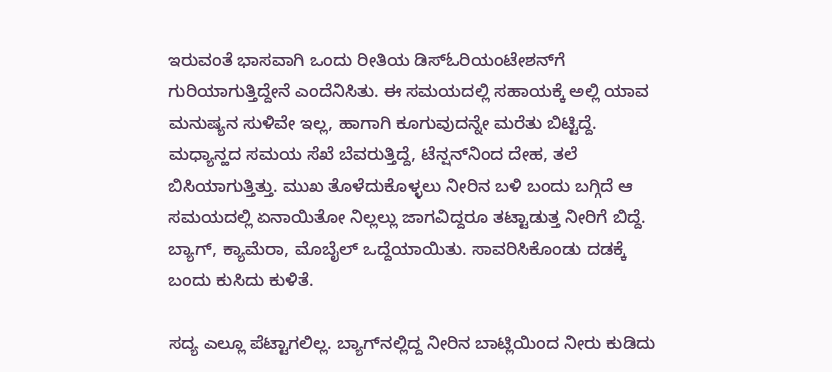ಇರುವಂತೆ ಭಾಸವಾಗಿ ಒಂದು ರೀತಿಯ ಡಿಸ್‌ಓರಿಯಂಟೇಶನ್‌ಗೆ ಗುರಿಯಾಗುತ್ತಿದ್ದೇನೆ ಎಂದೆನಿಸಿತು. ಈ ಸಮಯದಲ್ಲಿ ಸಹಾಯಕ್ಕೆ ಅಲ್ಲಿ ಯಾವ ಮನುಷ್ಯನ ಸುಳಿವೇ ಇಲ್ಲ, ಹಾಗಾಗಿ ಕೂಗುವುದನ್ನೇ ಮರೆತು ಬಿಟ್ಟಿದ್ದೆ. ಮಧ್ಯಾನ್ಹದ ಸಮಯ ಸೆಖೆ ಬೆವರುತ್ತಿದ್ದೆ, ಟೆನ್ಷನ್‌ನಿಂದ ದೇಹ, ತಲೆ ಬಿಸಿಯಾಗುತ್ತಿತ್ತು. ಮುಖ ತೊಳೆದುಕೊಳ್ಳಲು ನೀರಿನ ಬಳಿ ಬಂದು ಬಗ್ಗಿದೆ ಆ ಸಮಯದಲ್ಲಿ ಏನಾಯಿತೋ ನಿಲ್ಲಲ್ಲು ಜಾಗವಿದ್ದರೂ ತಟ್ಟಾಡುತ್ತ ನೀರಿಗೆ ಬಿದ್ದೆ. ಬ್ಯಾಗ್, ಕ್ಯಾಮೆರಾ, ಮೊಬೈಲ್ ಒದ್ದೆಯಾಯಿತು. ಸಾವರಿಸಿಕೊಂಡು ದಡಕ್ಕೆ ಬಂದು ಕುಸಿದು ಕುಳಿತೆ.

ಸದ್ಯ ಎಲ್ಲೂ ಪೆಟ್ಟಾಗಲಿಲ್ಲ. ಬ್ಯಾಗ್‌ನಲ್ಲಿದ್ದ ನೀರಿನ ಬಾಟ್ಲಿಯಿಂದ ನೀರು ಕುಡಿದು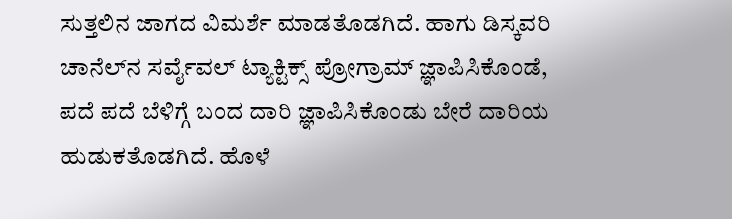ಸುತ್ತಲಿನ ಜಾಗದ ವಿಮರ್ಶೆ ಮಾಡತೊಡಗಿದೆ. ಹಾಗು ಡಿಸ್ಕವರಿ ಚಾನೆಲ್‌ನ ಸರ್ವೈವಲ್ ಟ್ಯಾಕ್ಟಿಕ್ಸ್ ಪ್ರೋಗ್ರಾಮ್ ಜ್ಞಾಪಿಸಿಕೊಂಡೆ, ಪದೆ ಪದೆ ಬೆಳಿಗ್ಗೆ ಬಂದ ದಾರಿ ಜ್ಞಾಪಿಸಿಕೊಂಡು ಬೇರೆ ದಾರಿಯ ಹುಡುಕತೊಡಗಿದೆ. ಹೊಳೆ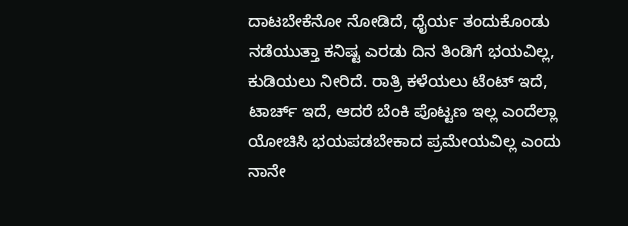ದಾಟಬೇಕೆನೋ ನೋಡಿದೆ, ಧೈರ್ಯ ತಂದುಕೊಂಡು ನಡೆಯುತ್ತಾ ಕನಿಷ್ಟ ಎರಡು ದಿನ ತಿಂಡಿಗೆ ಭಯವಿಲ್ಲ, ಕುಡಿಯಲು ನೀರಿದೆ. ರಾತ್ರಿ ಕಳೆಯಲು ಟೆಂಟ್ ಇದೆ, ಟಾರ್ಚ್ ಇದೆ, ಆದರೆ ಬೆಂಕಿ ಪೊಟ್ಟಣ ಇಲ್ಲ ಎಂದೆಲ್ಲಾ ಯೋಚಿಸಿ ಭಯಪಡಬೇಕಾದ ಪ್ರಮೇಯವಿಲ್ಲ ಎಂದು ನಾನೇ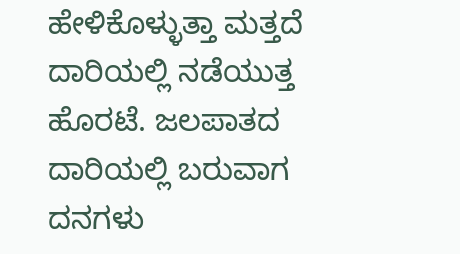ಹೇಳಿಕೊಳ್ಳುತ್ತಾ ಮತ್ತದೆ ದಾರಿಯಲ್ಲಿ ನಡೆಯುತ್ತ ಹೊರಟೆ. ಜಲಪಾತದ ದಾರಿಯಲ್ಲಿ ಬರುವಾಗ ದನಗಳು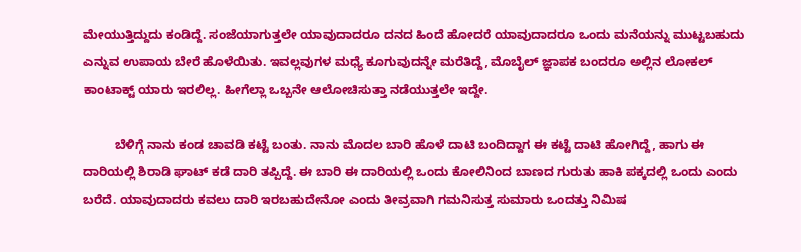ಮೇಯುತ್ತಿದ್ದುದು ಕಂಡಿದ್ದೆ. ಸಂಜೆಯಾಗುತ್ತಲೇ ಯಾವುದಾದರೂ ದನದ ಹಿಂದೆ ಹೋದರೆ ಯಾವುದಾದರೂ ಒಂದು ಮನೆಯನ್ನು ಮುಟ್ಟಬಹುದು ಎನ್ನುವ ಉಪಾಯ ಬೇರೆ ಹೊಳೆಯಿತು. ಇವಲ್ಲವುಗಳ ಮಧ್ಯೆ ಕೂಗುವುದನ್ನೇ ಮರೆತಿದ್ದೆ, ಮೊಬೈಲ್ ಜ್ಞಾಪಕ ಬಂದರೂ ಅಲ್ಲಿನ ಲೋಕಲ್ ಕಾಂಟಾಕ್ಟ್ ಯಾರು ಇರಲಿಲ್ಲ. ಹೀಗೆಲ್ಲಾ ಒಬ್ಬನೇ ಆಲೋಚಿಸುತ್ತಾ ನಡೆಯುತ್ತಲೇ ಇದ್ದೇ.

         ಬೆಳಿಗ್ಗೆ ನಾನು ಕಂಡ ಚಾವಡಿ ಕಟ್ಟೆ ಬಂತು. ನಾನು ಮೊದಲ ಬಾರಿ ಹೊಳೆ ದಾಟಿ ಬಂದಿದ್ದಾಗ ಈ ಕಟ್ಟೆ ದಾಟಿ ಹೋಗಿದ್ದೆ, ಹಾಗು ಈ ದಾರಿಯಲ್ಲಿ ಶಿರಾಡಿ ಘಾಟ್ ಕಡೆ ದಾರಿ ತಪ್ಪಿದ್ದೆ. ಈ ಬಾರಿ ಈ ದಾರಿಯಲ್ಲಿ ಒಂದು ಕೋಲಿನಿಂದ ಬಾಣದ ಗುರುತು ಹಾಕಿ ಪಕ್ಕದಲ್ಲಿ ಒಂದು ಎಂದು ಬರೆದೆ. ಯಾವುದಾದರು ಕವಲು ದಾರಿ ಇರಬಹುದೇನೋ ಎಂದು ತೀವ್ರವಾಗಿ ಗಮನಿಸುತ್ತ ಸುಮಾರು ಒಂದತ್ತು ನಿಮಿಷ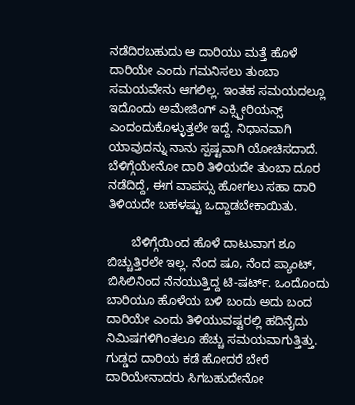ನಡೆದಿರಬಹುದು ಆ ದಾರಿಯು ಮತ್ತೆ ಹೊಳೆ ದಾರಿಯೇ ಎಂದು ಗಮನಿಸಲು ತುಂಬಾ ಸಮಯವೇನು ಆಗಲಿಲ್ಲ. ಇಂತಹ ಸಮಯದಲ್ಲೂ ಇದೊಂದು ಅಮೇಜಿಂಗ್ ಎಕ್ಸ್ಪೀರಿಯನ್ಸ್ ಎಂದಂದುಕೊಳ್ಳುತ್ತಲೇ ಇದ್ದೆ. ನಿಧಾನವಾಗಿ ಯಾವುದನ್ನು ನಾನು ಸ್ಪಷ್ಟವಾಗಿ ಯೋಚಿಸದಾದೆ. ಬೆಳಿಗ್ಗೆಯೇನೋ ದಾರಿ ತಿಳಿಯದೇ ತುಂಬಾ ದೂರ ನಡೆದಿದ್ದೆ, ಈಗ ವಾಪಸ್ಸು ಹೋಗಲು ಸಹಾ ದಾರಿ ತಿಳಿಯದೇ ಬಹಳಷ್ಟು ಒದ್ದಾಡಬೇಕಾಯಿತು.

       ಬೆಳಿಗ್ಗೆಯಿಂದ ಹೊಳೆ ದಾಟುವಾಗ ಶೂ ಬಿಚ್ಚುತ್ತಿರಲೇ ಇಲ್ಲ. ನೆಂದ ಷೂ, ನೆಂದ ಪ್ಯಾಂಟ್, ಬಿಸಿಲಿನಿಂದ ನೆನಯುತ್ತಿದ್ದ ಟಿ-ಷರ್ಟ್. ಒಂದೊಂದು ಬಾರಿಯೂ ಹೊಳೆಯ ಬಳಿ ಬಂದು ಅದು ಬಂದ ದಾರಿಯೇ ಎಂದು ತಿಳಿಯುವಷ್ಟರಲ್ಲಿ ಹದಿನೈದು ನಿಮಿಷಗಳಿಗಿಂತಲೂ ಹೆಚ್ಚು ಸಮಯವಾಗುತ್ತಿತ್ತು. ಗುಡ್ಡದ ದಾರಿಯ ಕಡೆ ಹೋದರೆ ಬೇರೆ ದಾರಿಯೇನಾದರು ಸಿಗಬಹುದೇನೋ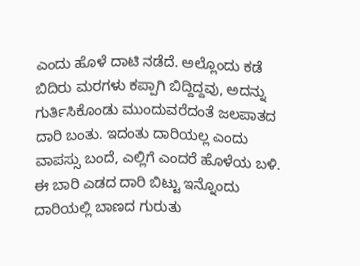ಎಂದು ಹೊಳೆ ದಾಟಿ ನಡೆದೆ. ಅಲ್ಲೊಂದು ಕಡೆ ಬಿದಿರು ಮರಗಳು ಕಪ್ಪಾಗಿ ಬಿದ್ದಿದ್ದವು, ಅದನ್ನು ಗುರ್ತಿಸಿಕೊಂಡು ಮುಂದುವರೆದಂತೆ ಜಲಪಾತದ ದಾರಿ ಬಂತು. ಇದಂತು ದಾರಿಯಲ್ಲ ಎಂದು ವಾಪಸ್ಸು ಬಂದೆ, ಎಲ್ಲಿಗೆ ಎಂದರೆ ಹೊಳೆಯ ಬಳಿ. ಈ ಬಾರಿ ಎಡದ ದಾರಿ ಬಿಟ್ಟು ಇನ್ನೊಂದು ದಾರಿಯಲ್ಲಿ ಬಾಣದ ಗುರುತು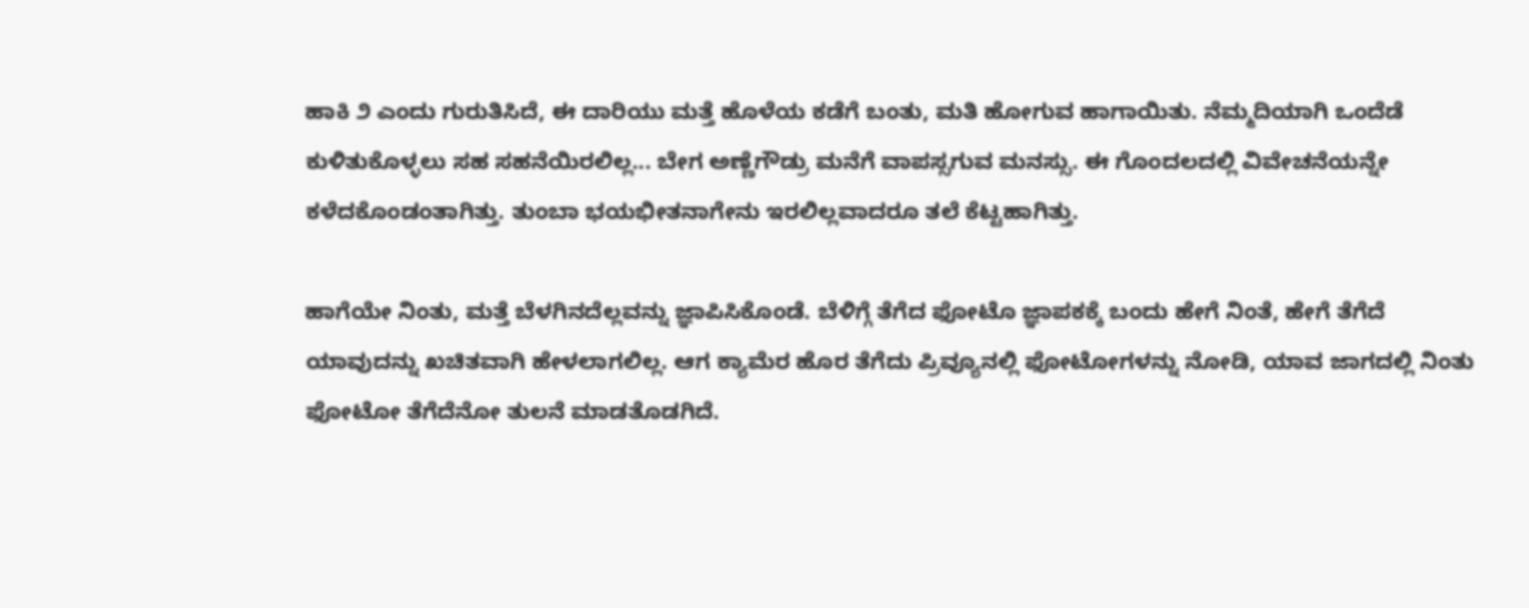ಹಾಕಿ ೨ ಎಂದು ಗುರುತಿಸಿದೆ, ಈ ದಾರಿಯು ಮತ್ತೆ ಹೊಳೆಯ ಕಡೆಗೆ ಬಂತು, ಮತಿ ಹೋಗುವ ಹಾಗಾಯಿತು. ನೆಮ್ಮದಿಯಾಗಿ ಒಂದೆಡೆ ಕುಳಿತುಕೊಳ್ಳಲು ಸಹ ಸಹನೆಯಿರಲಿಲ್ಲ... ಬೇಗ ಅಣ್ಣೆಗೌಡ್ರು ಮನೆಗೆ ವಾಪಸ್ಸಗುವ ಮನಸ್ಸು. ಈ ಗೊಂದಲದಲ್ಲಿ ವಿವೇಚನೆಯನ್ನೇ ಕಳೆದಕೊಂಡಂತಾಗಿತ್ತು. ತುಂಬಾ ಭಯಭೀತನಾಗೇನು ಇರಲಿಲ್ಲವಾದರೂ ತಲೆ ಕೆಟ್ಟಹಾಗಿತ್ತು.

ಹಾಗೆಯೇ ನಿಂತು, ಮತ್ತೆ ಬೆಳಗಿನದೆಲ್ಲವನ್ನು ಜ್ಞಾಪಿಸಿಕೊಂಡೆ. ಬೆಳಿಗ್ಗೆ ತೆಗೆದ ಫೋಟೊ ಜ್ಞಾಪಕಕ್ಕೆ ಬಂದು ಹೇಗೆ ನಿಂತೆ, ಹೇಗೆ ತೆಗೆದೆ ಯಾವುದನ್ನು ಖಚಿತವಾಗಿ ಹೇಳಲಾಗಲಿಲ್ಲ. ಆಗ ಕ್ಯಾಮೆರ ಹೊರ ತೆಗೆದು ಪ್ರಿವ್ಯೂನಲ್ಲಿ ಫೋಟೋಗಳನ್ನು ನೋಡಿ, ಯಾವ ಜಾಗದಲ್ಲಿ ನಿಂತು ಫೋಟೋ ತೆಗೆದೆನೋ ತುಲನೆ ಮಾಡತೊಡಗಿದೆ.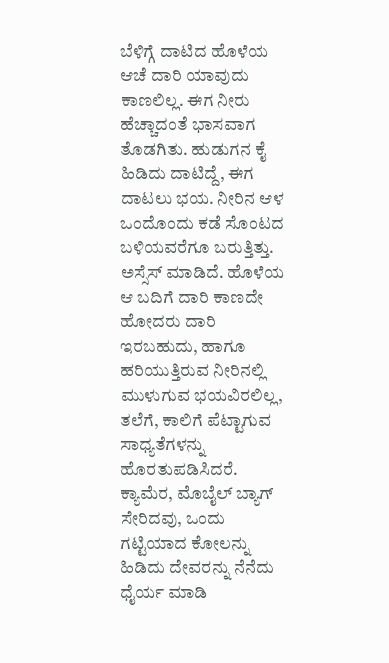ಬೆಳಿಗ್ಗೆ ದಾಟಿದ ಹೊಳೆಯ ಆಚೆ ದಾರಿ ಯಾವುದು ಕಾಣಲಿಲ್ಲ. ಈಗ ನೀರು ಹೆಚ್ಚಾದಂತೆ ಭಾಸವಾಗ ತೊಡಗಿತು. ಹುಡುಗನ ಕೈ ಹಿಡಿದು ದಾಟಿದ್ದೆ, ಈಗ ದಾಟಲು ಭಯ. ನೀರಿನ ಆಳ ಒಂದೊಂದು ಕಡೆ ಸೊಂಟದ ಬಳಿಯವರೆಗೂ ಬರುತ್ತಿತ್ತು. ಅಸ್ಸೆಸ್ ಮಾಡಿದೆ. ಹೊಳೆಯ ಆ ಬದಿಗೆ ದಾರಿ ಕಾಣದೇ ಹೋದರು ದಾರಿ ಇರಬಹುದು, ಹಾಗೂ ಹರಿಯುತ್ತಿರುವ ನೀರಿನಲ್ಲಿ ಮುಳುಗುವ ಭಯವಿರಲಿಲ್ಲ, ತಲೆಗೆ, ಕಾಲಿಗೆ ಪೆಟ್ಟಾಗುವ ಸಾಧ್ಯತೆಗಳನ್ನು ಹೊರತುಪಡಿಸಿದರೆ. ಕ್ಯಾಮೆರ, ಮೊಬೈಲ್ ಬ್ಯಾಗ್ ಸೇರಿದವು, ಒಂದು ಗಟ್ಟಿಯಾದ ಕೋಲನ್ನು ಹಿಡಿದು ದೇವರನ್ನು ನೆನೆದು ಧೈರ್ಯ ಮಾಡಿ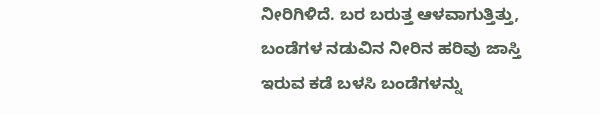ನೀರಿಗಿಳಿದೆ. ಬರ ಬರುತ್ತ ಆಳವಾಗುತ್ತಿತ್ತು, ಬಂಡೆಗಳ ನಡುವಿನ ನೀರಿನ ಹರಿವು ಜಾಸ್ತಿ ಇರುವ ಕಡೆ ಬಳಸಿ ಬಂಡೆಗಳನ್ನು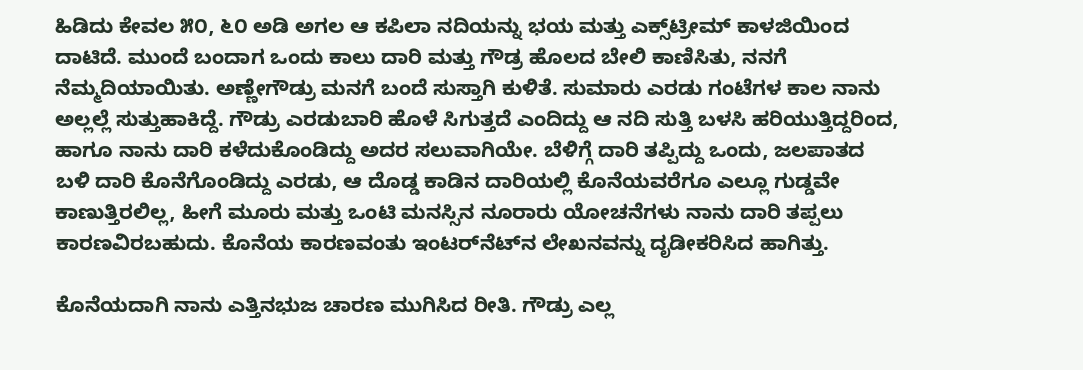ಹಿಡಿದು ಕೇವಲ ೫೦, ೬೦ ಅಡಿ ಅಗಲ ಆ ಕಪಿಲಾ ನದಿಯನ್ನು ಭಯ ಮತ್ತು ಎಕ್ಸ್‌ಟ್ರೀಮ್ ಕಾಳಜಿಯಿಂದ ದಾಟಿದೆ. ಮುಂದೆ ಬಂದಾಗ ಒಂದು ಕಾಲು ದಾರಿ ಮತ್ತು ಗೌಡ್ರ ಹೊಲದ ಬೇಲಿ ಕಾಣಿಸಿತು, ನನಗೆ ನೆಮ್ಮದಿಯಾಯಿತು. ಅಣ್ಣೇಗೌಡ್ರು ಮನಗೆ ಬಂದೆ ಸುಸ್ತಾಗಿ ಕುಳಿತೆ. ಸುಮಾರು ಎರಡು ಗಂಟೆಗಳ ಕಾಲ ನಾನು ಅಲ್ಲಲ್ಲೆ ಸುತ್ತುಹಾಕಿದ್ದೆ. ಗೌಡ್ರು ಎರಡುಬಾರಿ ಹೊಳೆ ಸಿಗುತ್ತದೆ ಎಂದಿದ್ದು ಆ ನದಿ ಸುತ್ತಿ ಬಳಸಿ ಹರಿಯುತ್ತಿದ್ದರಿಂದ, ಹಾಗೂ ನಾನು ದಾರಿ ಕಳೆದುಕೊಂಡಿದ್ದು ಅದರ ಸಲುವಾಗಿಯೇ. ಬೆಳಿಗ್ಗೆ ದಾರಿ ತಪ್ಪಿದ್ದು ಒಂದು, ಜಲಪಾತದ ಬಳಿ ದಾರಿ ಕೊನೆಗೊಂಡಿದ್ದು ಎರಡು, ಆ ದೊಡ್ಡ ಕಾಡಿನ ದಾರಿಯಲ್ಲಿ ಕೊನೆಯವರೆಗೂ ಎಲ್ಲೂ ಗುಡ್ಡವೇ ಕಾಣುತ್ತಿರಲಿಲ್ಲ, ಹೀಗೆ ಮೂರು ಮತ್ತು ಒಂಟಿ ಮನಸ್ಸಿನ ನೂರಾರು ಯೋಚನೆಗಳು ನಾನು ದಾರಿ ತಪ್ಪಲು ಕಾರಣವಿರಬಹುದು. ಕೊನೆಯ ಕಾರಣವಂತು ಇಂಟರ್‌ನೆಟ್‌ನ ಲೇಖನವನ್ನು ದೃಡೀಕರಿಸಿದ ಹಾಗಿತ್ತು.

ಕೊನೆಯದಾಗಿ ನಾನು ಎತ್ತಿನಭುಜ ಚಾರಣ ಮುಗಿಸಿದ ರೀತಿ. ಗೌಡ್ರು ಎಲ್ಲ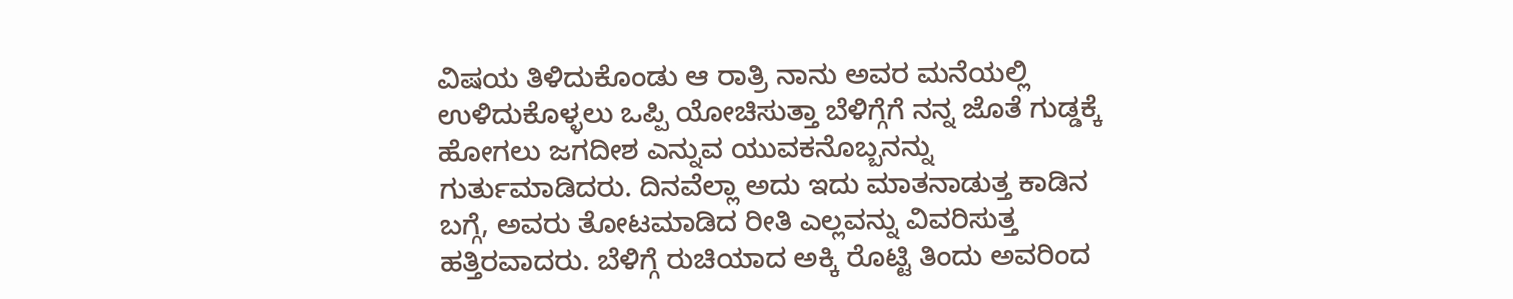ವಿಷಯ ತಿಳಿದುಕೊಂಡು ಆ ರಾತ್ರಿ ನಾನು ಅವರ ಮನೆಯಲ್ಲಿ ಉಳಿದುಕೊಳ್ಳಲು ಒಪ್ಪಿ ಯೋಚಿಸುತ್ತಾ ಬೆಳಿಗ್ಗೆಗೆ ನನ್ನ ಜೊತೆ ಗುಡ್ಡಕ್ಕೆ ಹೋಗಲು ಜಗದೀಶ ಎನ್ನುವ ಯುವಕನೊಬ್ಬನನ್ನು ಗುರ್ತುಮಾಡಿದರು. ದಿನವೆಲ್ಲಾ ಅದು ಇದು ಮಾತನಾಡುತ್ತ ಕಾಡಿನ ಬಗ್ಗೆ, ಅವರು ತೋಟಮಾಡಿದ ರೀತಿ ಎಲ್ಲವನ್ನು ವಿವರಿಸುತ್ತ ಹತ್ತಿರವಾದರು. ಬೆಳಿಗ್ಗೆ ರುಚಿಯಾದ ಅಕ್ಕಿ ರೊಟ್ಟಿ ತಿಂದು ಅವರಿಂದ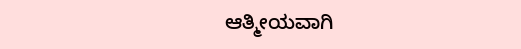ಆತ್ಮೀಯವಾಗಿ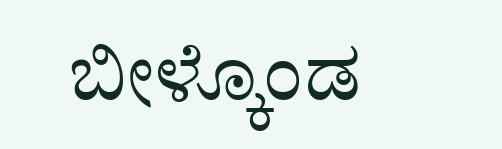ಬೀಳ್ಕೊಂಡ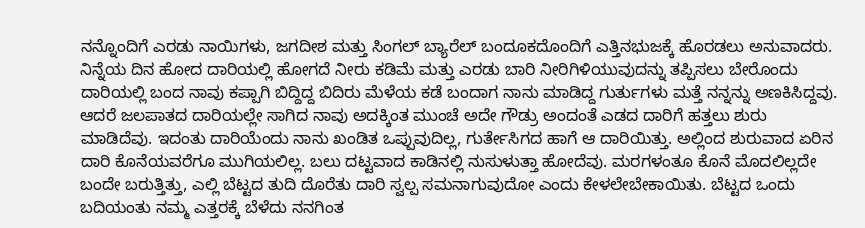ನನ್ನೊಂದಿಗೆ ಎರಡು ನಾಯಿಗಳು, ಜಗದೀಶ ಮತ್ತು ಸಿಂಗಲ್ ಬ್ಯಾರೆಲ್ ಬಂದೂಕದೊಂದಿಗೆ ಎತ್ತಿನಭುಜಕ್ಕೆ ಹೊರಡಲು ಅನುವಾದರು. ನಿನ್ನೆಯ ದಿನ ಹೋದ ದಾರಿಯಲ್ಲಿ ಹೋಗದೆ ನೀರು ಕಡಿಮೆ ಮತ್ತು ಎರಡು ಬಾರಿ ನೀರಿಗಿಳಿಯುವುದನ್ನು ತಪ್ಪಿಸಲು ಬೇರೊಂದು ದಾರಿಯಲ್ಲಿ ಬಂದ ನಾವು ಕಪ್ಪಾಗಿ ಬಿದ್ದಿದ್ದ ಬಿದಿರು ಮೆಳೆಯ ಕಡೆ ಬಂದಾಗ ನಾನು ಮಾಡಿದ್ದ ಗುರ್ತುಗಳು ಮತ್ತೆ ನನ್ನನ್ನು ಅಣಕಿಸಿದ್ದವು. ಆದರೆ ಜಲಪಾತದ ದಾರಿಯಲ್ಲೇ ಸಾಗಿದ ನಾವು ಅದಕ್ಕಿಂತ ಮುಂಚೆ ಅದೇ ಗೌಡ್ರು ಅಂದಂತೆ ಎಡದ ದಾರಿಗೆ ಹತ್ತಲು ಶುರು ಮಾಡಿದೆವು. ಇದಂತು ದಾರಿಯೆಂದು ನಾನು ಖಂಡಿತ ಒಪ್ಪುವುದಿಲ್ಲ, ಗುರ್ತೇಸಿಗದ ಹಾಗೆ ಆ ದಾರಿಯಿತ್ತು. ಅಲ್ಲಿಂದ ಶುರುವಾದ ಏರಿನ ದಾರಿ ಕೊನೆಯವರೆಗೂ ಮುಗಿಯಲಿಲ್ಲ. ಬಲು ದಟ್ಟವಾದ ಕಾಡಿನಲ್ಲಿ ನುಸುಳುತ್ತಾ ಹೋದೆವು. ಮರಗಳಂತೂ ಕೊನೆ ಮೊದಲಿಲ್ಲದೇ ಬಂದೇ ಬರುತ್ತಿತ್ತು, ಎಲ್ಲಿ ಬೆಟ್ಟದ ತುದಿ ದೊರೆತು ದಾರಿ ಸ್ವಲ್ಪ ಸಮನಾಗುವುದೋ ಎಂದು ಕೇಳಲೇಬೇಕಾಯಿತು. ಬೆಟ್ಟದ ಒಂದು ಬದಿಯಂತು ನಮ್ಮ ಎತ್ತರಕ್ಕೆ ಬೆಳೆದು ನನಗಿಂತ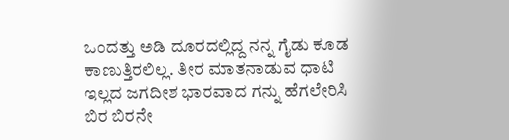ಒಂದತ್ತು ಅಡಿ ದೂರದಲ್ಲಿದ್ದ ನನ್ನ ಗೈಡು ಕೂಡ ಕಾಣುತ್ತಿರಲಿಲ್ಲ. ತೀರ ಮಾತನಾಡುವ ಧಾಟಿ ಇಲ್ಲದ ಜಗದೀಶ ಭಾರವಾದ ಗನ್ನು ಹೆಗಲೇರಿಸಿ ಬಿರ ಬಿರನೇ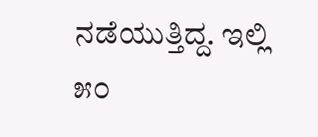ನಡೆಯುತ್ತಿದ್ದ. ಇಲ್ಲಿ ೫೦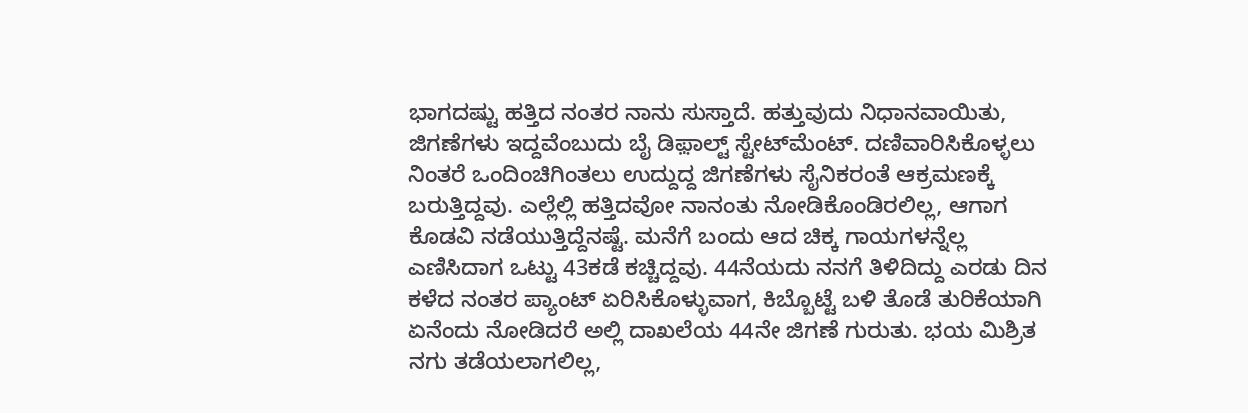ಭಾಗದಷ್ಟು ಹತ್ತಿದ ನಂತರ ನಾನು ಸುಸ್ತಾದೆ. ಹತ್ತುವುದು ನಿಧಾನವಾಯಿತು, ಜಿಗಣೆಗಳು ಇದ್ದವೆಂಬುದು ಬೈ ಡಿಫ಼ಾಲ್ಟ್ ಸ್ಟೇಟ್‌ಮೆಂಟ್. ದಣಿವಾರಿಸಿಕೊಳ್ಳಲು ನಿಂತರೆ ಒಂದಿಂಚಿಗಿಂತಲು ಉದ್ದುದ್ದ ಜಿಗಣೆಗಳು ಸೈನಿಕರಂತೆ ಆಕ್ರಮಣಕ್ಕೆ ಬರುತ್ತಿದ್ದವು. ಎಲ್ಲೆಲ್ಲಿ ಹತ್ತಿದವೋ ನಾನಂತು ನೋಡಿಕೊಂಡಿರಲಿಲ್ಲ, ಆಗಾಗ ಕೊಡವಿ ನಡೆಯುತ್ತಿದ್ದೆನಷ್ಟೆ. ಮನೆಗೆ ಬಂದು ಆದ ಚಿಕ್ಕ ಗಾಯಗಳನ್ನೆಲ್ಲ ಎಣಿಸಿದಾಗ ಒಟ್ಟು 43ಕಡೆ ಕಚ್ಚಿದ್ದವು. 44ನೆಯದು ನನಗೆ ತಿಳಿದಿದ್ದು ಎರಡು ದಿನ ಕಳೆದ ನಂತರ ಪ್ಯಾಂಟ್ ಏರಿಸಿಕೊಳ್ಳುವಾಗ, ಕಿಬ್ಬೊಟ್ಟೆ ಬಳಿ ತೊಡೆ ತುರಿಕೆಯಾಗಿ ಏನೆಂದು ನೋಡಿದರೆ ಅಲ್ಲಿ ದಾಖಲೆಯ 44ನೇ ಜಿಗಣೆ ಗುರುತು. ಭಯ ಮಿಶ್ರಿತ ನಗು ತಡೆಯಲಾಗಲಿಲ್ಲ,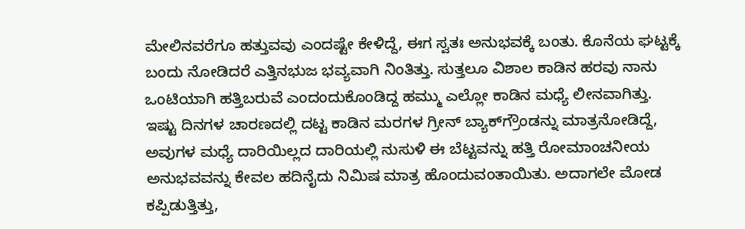ಮೇಲಿನವರೆಗೂ ಹತ್ತುವವು ಎಂದಷ್ಟೇ ಕೇಳಿದ್ದೆ, ಈಗ ಸ್ವತಃ ಅನುಭವಕ್ಕೆ ಬಂತು. ಕೊನೆಯ ಘಟ್ಟಕ್ಕೆ ಬಂದು ನೋಡಿದರೆ ಎತ್ತಿನಭುಜ ಭವ್ಯವಾಗಿ ನಿಂತಿತ್ತು. ಸುತ್ತಲೂ ವಿಶಾಲ ಕಾಡಿನ ಹರವು ನಾನು ಒಂಟಿಯಾಗಿ ಹತ್ತಿಬರುವೆ ಎಂದಂದುಕೊಂಡಿದ್ದ ಹಮ್ಮು ಎಲ್ಲೋ ಕಾಡಿನ ಮಧ್ಯೆ ಲೀನವಾಗಿತ್ತು. ಇಷ್ಟು ದಿನಗಳ ಚಾರಣದಲ್ಲಿ ದಟ್ಟ ಕಾಡಿನ ಮರಗಳ ಗ್ರೀನ್ ಬ್ಯಾಕ್‌ಗ್ರೌಂಡನ್ನು ಮಾತ್ರನೋಡಿದ್ದೆ, ಅವುಗಳ ಮಧ್ಯೆ ದಾರಿಯಿಲ್ಲದ ದಾರಿಯಲ್ಲಿ ನುಸುಳಿ ಈ ಬೆಟ್ಟವನ್ನು ಹತ್ತಿ ರೋಮಾಂಚನೀಯ ಅನುಭವವನ್ನು ಕೇವಲ ಹದಿನೈದು ನಿಮಿಷ ಮಾತ್ರ ಹೊಂದುವಂತಾಯಿತು. ಅದಾಗಲೇ ಮೋಡ ಕಪ್ಪಿಡುತ್ತಿತ್ತು,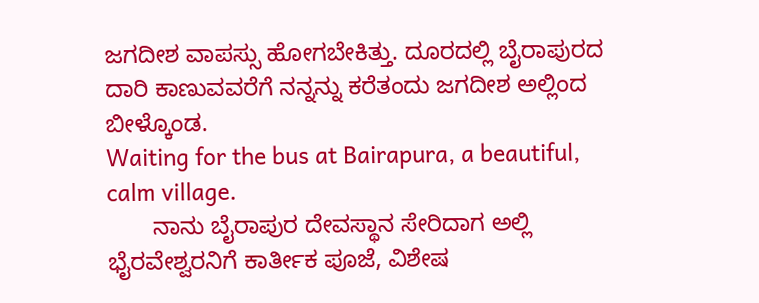ಜಗದೀಶ ವಾಪಸ್ಸು ಹೋಗಬೇಕಿತ್ತು. ದೂರದಲ್ಲಿ ಬೈರಾಪುರದ ದಾರಿ ಕಾಣುವವರೆಗೆ ನನ್ನನ್ನು ಕರೆತಂದು ಜಗದೀಶ ಅಲ್ಲಿಂದ ಬೀಳ್ಕೊಂಡ.
Waiting for the bus at Bairapura, a beautiful, calm village.
       ನಾನು ಬೈರಾಪುರ ದೇವಸ್ಥಾನ ಸೇರಿದಾಗ ಅಲ್ಲಿ ಭೈರವೇಶ್ವರನಿಗೆ ಕಾರ್ತೀಕ ಪೂಜೆ, ವಿಶೇಷ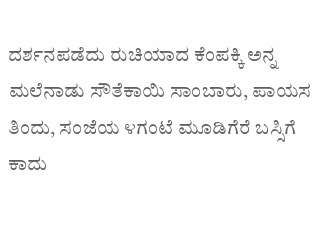ದರ್ಶನಪಡೆದು ರುಚಿಯಾದ ಕೆಂಪಕ್ಕಿ ಅನ್ನ ಮಲೆನಾಡು ಸೌತೆಕಾಯಿ ಸಾಂಬಾರು, ಪಾಯಸ ತಿಂದು, ಸಂಜೆಯ ೪ಗಂಟೆ ಮೂಡಿಗೆರೆ ಬಸ್ಸಿಗೆ ಕಾದು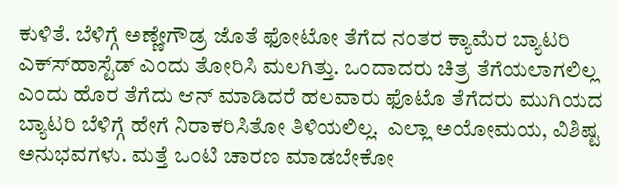ಕುಳಿತೆ. ಬೆಳಿಗ್ಗೆ ಅಣ್ಣೇಗೌಡ್ರ ಜೊತೆ ಫೋಟೋ ತೆಗೆದ ನಂತರ ಕ್ಯಾಮೆರ ಬ್ಯಾಟರಿ ಎಕ್ಸ್‍ಹಾಸ್ಟೆಡ್ ಎಂದು ತೋರಿಸಿ ಮಲಗಿತ್ತು. ಒಂದಾದರು ಚಿತ್ರ ತೆಗೆಯಲಾಗಲಿಲ್ಲ ಎಂದು ಹೊರ ತೆಗೆದು ಆನ್ ಮಾಡಿದರೆ ಹಲವಾರು ಫೊಟೊ ತೆಗೆದರು ಮುಗಿಯದ ಬ್ಯಾಟರಿ ಬೆಳಿಗ್ಗೆ ಹೇಗೆ ನಿರಾಕರಿಸಿತೋ ತಿಳಿಯಲಿಲ್ಲ.  ಎಲ್ಲಾ ಅಯೋಮಯ, ವಿಶಿಷ್ಟ ಅನುಭವಗಳು. ಮತ್ತೆ ಒಂಟಿ ಚಾರಣ ಮಾಡಬೇಕೋ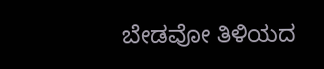ಬೇಡವೋ ತಿಳಿಯದ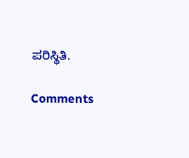ಪರಿಸ್ಥಿತಿ.

Comments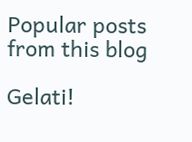Popular posts from this blog

Gelati!